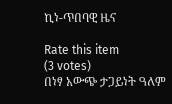ኪነ-ጥበባዊ ዜና

Rate this item
(3 votes)
በነፃ አውጭ ታጋይነት ዓለም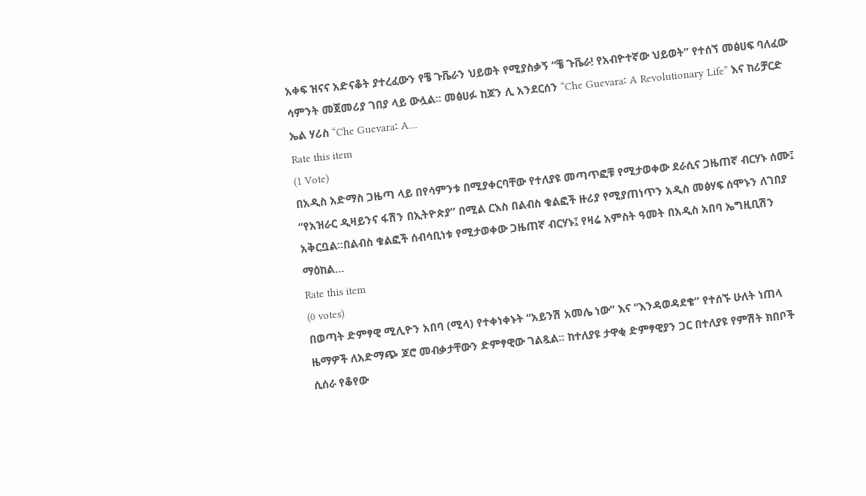አቀፍ ዝናና አድናቆት ያተረፈውን የቼ ጉቬራን ህይወት የሚያስቃኝ “ቼ ጉቬራ! የአብዮተኛው ህይወት” የተሰኘ መፅሀፍ ባለፈው ሳምንት መጀመሪያ ገበያ ላይ ውሏል፡፡ መፅሀፉ ከጆን ሊ አንደርሰን “Che Guevara፡ A Revolutionary Life” እና ከሪቻርድ ኤል ሃሪስ “Che Guevara፡ A…
Rate this item
(1 Vote)
በአዲስ አድማስ ጋዜጣ ላይ በየሳምንቱ በሚያቀርባቸው የተለያዩ መጣጥፎቹ የሚታወቀው ደራሲና ጋዜጠኛ ብርሃኑ ሰሙ፤ “የአዝራር ዲዛይንና ፋሽን በኢትዮጵያ” በሚል ርእስ በልብስ ቁልፎች ዙሪያ የሚያጠነጥን አዲስ መፅሃፍ ሰሞኑን ለገበያ አቅርቧል፡፡በልብስ ቁልፎች ሰብሳቢነቱ የሚታወቀው ጋዜጠኛ ብርሃኑ፤ የዛሬ አምስት ዓመት በአዲስ አበባ ኤግዚቢሽን ማዕከል…
Rate this item
(0 votes)
በወጣት ድምፃዊ ሚሊዮን አበባ (ሚላ) የተቀነቀኑት “አይንሽ አመሌ ነው” እና “እንዳወዳደቄ” የተሰኙ ሁለት ነጠላ ዜማዎች ለአድማጭ ጆሮ መብቃታቸውን ድምፃዊው ገልጿል፡፡ ከተለያዩ ታዋቂ ድምፃዊያን ጋር በተለያዩ የምሽት ክበቦች ሲሰራ የቆየው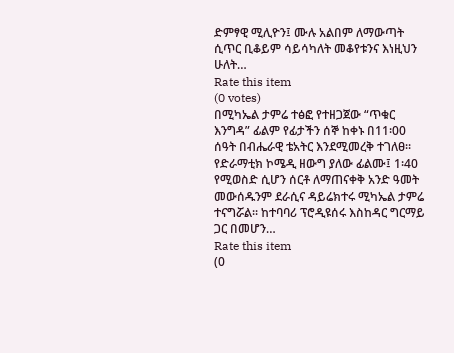ድምፃዊ ሚሊዮን፤ ሙሉ አልበም ለማውጣት ሲጥር ቢቆይም ሳይሳካለት መቆየቱንና እነዚህን ሁለት…
Rate this item
(0 votes)
በሚካኤል ታምሬ ተፅፎ የተዘጋጀው “ጥቁር እንግዳ” ፊልም የፊታችን ሰኞ ከቀኑ በ11፡00 ሰዓት በብሔራዊ ቴአትር እንደሚመረቅ ተገለፀ፡፡ የድራማቲክ ኮሜዲ ዘውግ ያለው ፊልሙ፤ 1፡40 የሚወስድ ሲሆን ሰርቶ ለማጠናቀቅ አንድ ዓመት መውሰዱንም ደራሲና ዳይሬክተሩ ሚካኤል ታምሬ ተናግሯል፡፡ ከተባባሪ ፕሮዲዩሰሩ እስከዳር ግርማይ ጋር በመሆን…
Rate this item
(0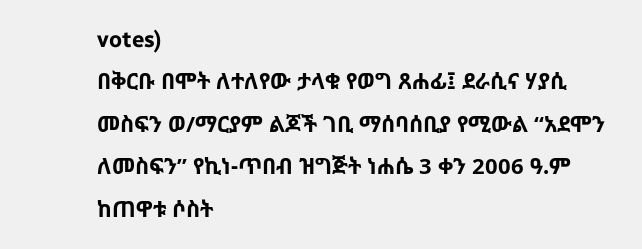votes)
በቅርቡ በሞት ለተለየው ታላቁ የወግ ጸሐፊ፤ ደራሲና ሃያሲ መስፍን ወ/ማርያም ልጆች ገቢ ማሰባሰቢያ የሚውል “አደሞን ለመስፍን” የኪነ-ጥበብ ዝግጅት ነሐሴ 3 ቀን 2006 ዓ.ም ከጠዋቱ ሶስት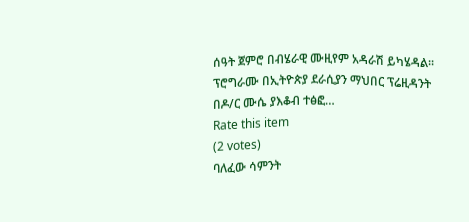ሰዓት ጀምሮ በብሄራዊ ሙዚየም አዳራሽ ይካሄዳል፡፡ ፕሮግራሙ በኢትዮጵያ ደራሲያን ማህበር ፕሬዚዳንት በዶ/ር ሙሴ ያእቆብ ተፅፎ…
Rate this item
(2 votes)
ባለፈው ሳምንት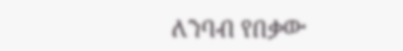ለንባብ የበቃው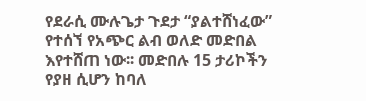የደራሲ ሙሉጌታ ጉደታ “ያልተሸነፈው” የተሰኘ የአጭር ልብ ወለድ መድበል እየተሸጠ ነው፡፡ መድበሉ 15 ታሪኮችን የያዘ ሲሆን ከባለ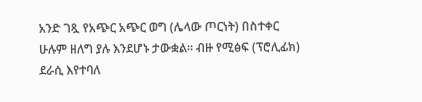አንድ ገጿ የአጭር አጭር ወግ (ሌላው ጦርነት) በስተቀር ሁሉም ዘለግ ያሉ እንደሆኑ ታውቋል። ብዙ የሚፅፍ (ፕሮሊፊክ) ደራሲ እየተባለ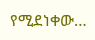የሚደነቀው…